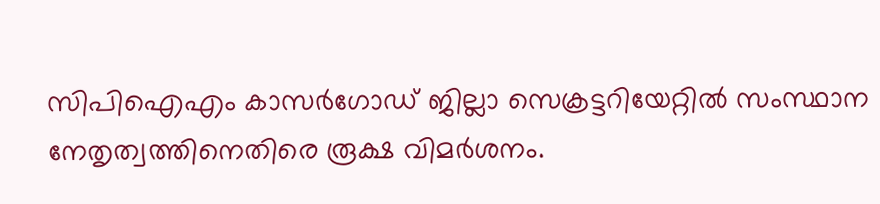സിപിഐഎം കാസർഗോഡ് ജില്ലാ സെക്രട്ടറിയേറ്റിൽ സംസ്ഥാന നേതൃത്വത്തിനെതിരെ രൂക്ഷ വിമർശനം.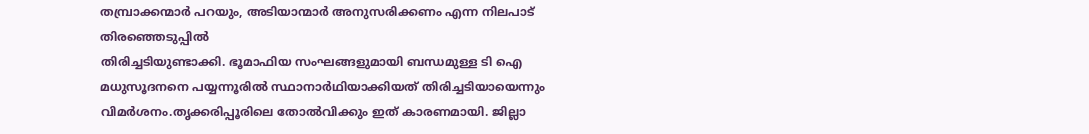തമ്പ്രാക്കന്മാർ പറയും, അടിയാന്മാർ അനുസരിക്കണം എന്ന നിലപാട് തിരഞ്ഞെടുപ്പിൽ
തിരിച്ചടിയുണ്ടാക്കി. ഭൂമാഫിയ സംഘങ്ങളുമായി ബന്ധമുള്ള ടി ഐ മധുസൂദനനെ പയ്യന്നൂരിൽ സ്ഥാനാർഥിയാക്കിയത് തിരിച്ചടിയായെന്നും വിമർശനം.തൃക്കരിപ്പൂരിലെ തോൽവിക്കും ഇത് കാരണമായി. ജില്ലാ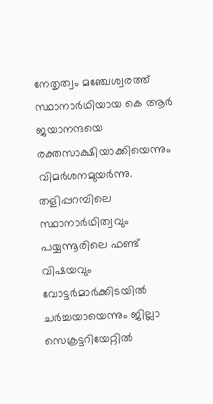നേതൃത്വം മഞ്ചേശ്വരത്ത് സ്ഥാനാർഥിയായ കെ ആർ ജയാനന്ദയെ
രക്തസാക്ഷിയാക്കിയെന്നും വിമർശനമുയർന്നു. തളിപ്പറമ്പിലെ സ്ഥാനാർഥിത്വവും പയ്യന്നൂരിലെ ഫണ്ട് വിഷയവും വോട്ടർമാർക്കിടയിൽ ചർച്ചയായെന്നും ജില്ലാ സെക്രട്ടറിയേറ്റിൽ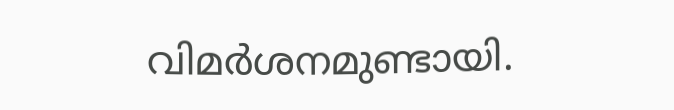വിമർശനമുണ്ടായി.